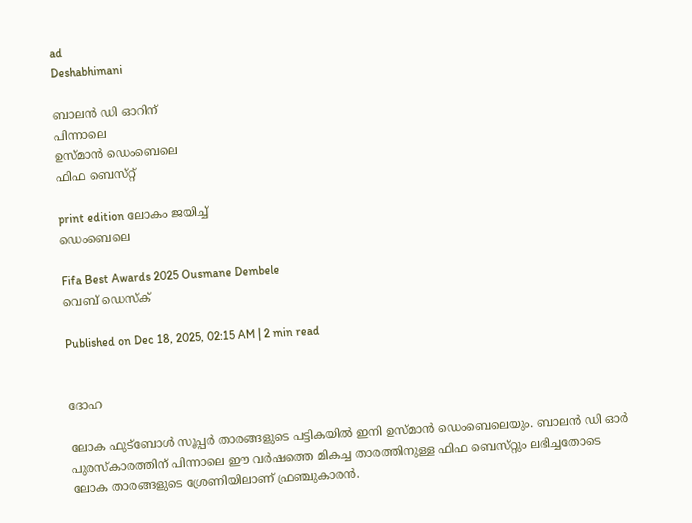ad
Deshabhimani

ബാലൻ ഡി ഓറിന്‌
പിന്നാലെ
ഉസ്‌മാൻ ഡെംബെലെ
ഫിഫ ബെസ്‌റ്റ്‌

print edition ലോകം ജയിച്ച്‌
ഡെംബെലെ

Fifa Best Awards 2025 Ousmane Dembele
വെബ് ഡെസ്ക്

Published on Dec 18, 2025, 02:15 AM | 2 min read


ദോഹ

ലോക ഫുട്‌ബോൾ സൂപ്പർ താരങ്ങളുടെ പട്ടികയിൽ ഇനി ഉസ്‌മാൻ ഡെംബെലെയും. ബാലൻ ഡി ഓർ പുരസ്‌കാരത്തിന്‌ പിന്നാലെ ഇ‍ൗ വർഷത്തെ മികച്ച താരത്തിനുള്ള ഫിഫ ബെസ്‌റ്റും ലഭിച്ചതോടെ ലോക താരങ്ങളുടെ ശ്രേണിയിലാണ്‌ ഫ്രഞ്ചുകാരൻ.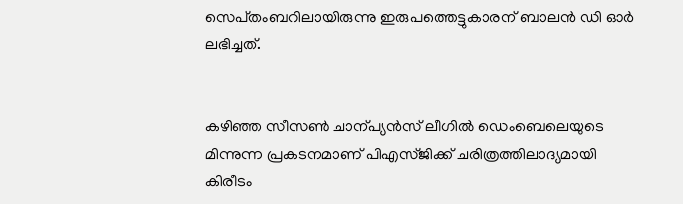സെപ്‌തംബറിലായിരുന്നു ഇരുപത്തെട്ടുകാരന്‌ ബാലൻ ഡി ഓർ ലഭിച്ചത്‌.


കഴിഞ്ഞ സീസൺ ചാന്പ്യൻസ്‌ ലീഗിൽ ഡെംബെലെയുടെ മിന്നുന്ന പ്രകടനമാണ്‌ പിഎസ്‌ജിക്ക്‌ ചരിത്രത്തിലാദ്യമായി കിരീടം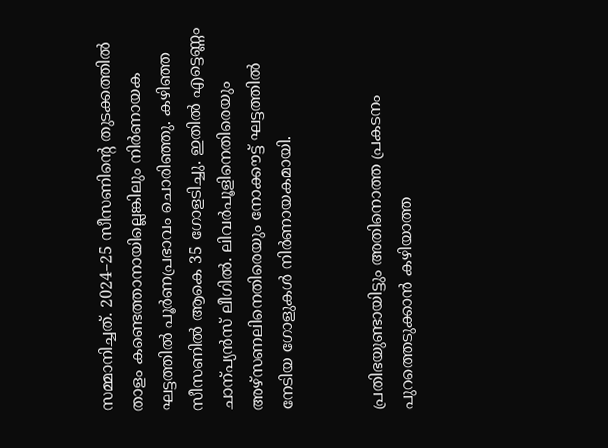സമ്മാനിച്ചത്‌. 2024–25 സീസണിന്റെ തുടക്കത്തിൽ താളം കണ്ടെത്താനായില്ലെങ്കിലും നിർണായക ഘട്ടത്തിൽ പൂർണപ്രഭാവം ചൊരിഞ്ഞു. കഴിഞ്ഞ സീസണിൽ ആകെ 35 ഗോളടിച്ചു. ഇതിൽ എട്ടെണ്ണം ചാന്പ്യൻസ്‌ ലീഗിൽ. ലിവർപൂളിനെതിരെയും അഴ്‌സണലിനെതിരെയും നോക്ക‍ൗട്ട്‌ ഘട്ടത്തിൽ നേടിയ ഗോളുകൾ നിർണായകമായി.


പ്രതിഭയുണ്ടായിട്ടും അതിനൊത്ത പ്രകടനം പുറത്തെടുക്കാൻ കഴിയാത്ത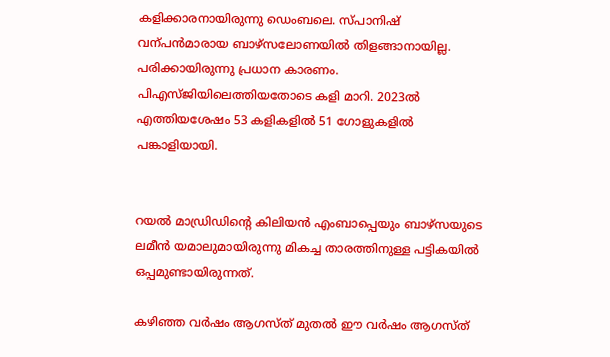കളിക്കാരനായിരുന്നു ഡെംബലെ. സ്‌പാനിഷ്‌ വന്പൻമാരായ ബാഴ്‌സലോണയിൽ തിളങ്ങാനായില്ല. പരിക്കായിരുന്നു പ്രധാന കാരണം. പിഎസ്‌ജിയിലെത്തിയതോടെ കളി മാറി. 2023ൽ എത്തിയശേഷം 53 കളികളിൽ 51 ഗോളുകളിൽ പങ്കാളിയായി.


റയൽ മാഡ്രിഡിന്റെ കിലിയൻ എംബാപ്പെയും ബാഴ്‌സയുടെ ലമീൻ യമാലുമായിരുന്നു മികച്ച താരത്തിനുള്ള പട്ടികയിൽ ഒപ്പമുണ്ടായിരുന്നത്‌.

കഴിഞ്ഞ വർഷം ആഗസ്‌ത്‌ മുതൽ ഇ‍ൗ വർഷം ആഗസ്‌ത്‌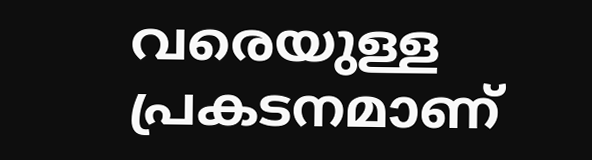വരെയുള്ള പ്രകടനമാണ്‌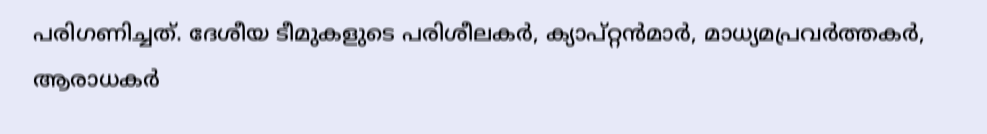പരിഗണിച്ചത്‌. ദേശീയ ടീമുകളുടെ പരിശീലകർ, ക്യാപ്‌റ്റൻമാർ, മാധ്യമപ്രവർത്തകർ, ആരാധകർ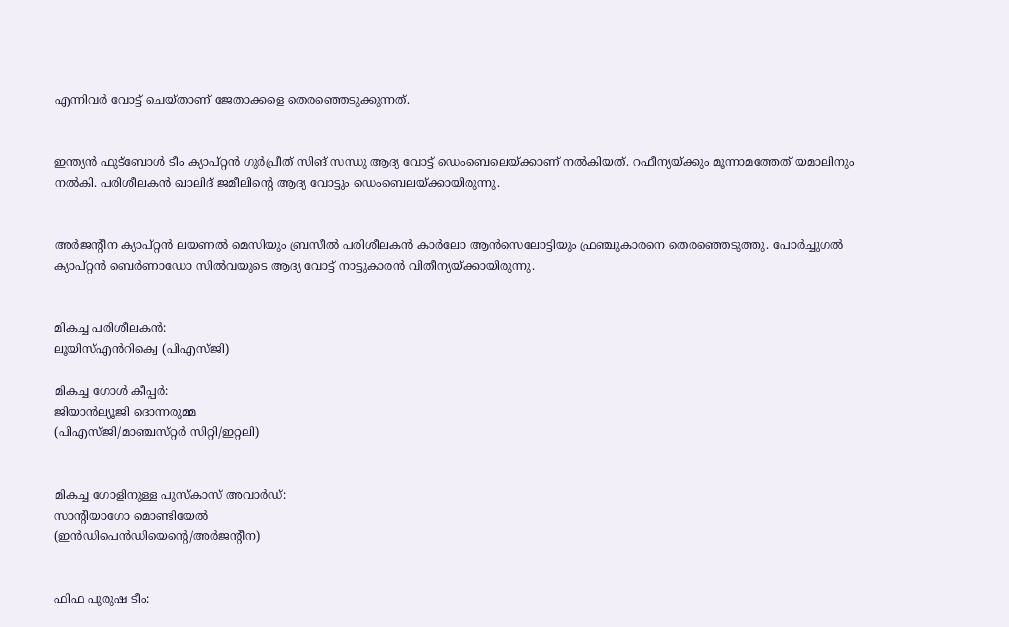എന്നിവർ വോട്ട്‌ ചെയ്‌താണ്‌ ജേതാക്കളെ തെരഞ്ഞെടുക്കുന്നത്‌.


ഇന്ത്യൻ ഫുട്‌ബോൾ ടീം ക്യാപ്‌റ്റൻ ഗുർപ്രീത്‌ സിങ്‌ സന്ധു ആദ്യ വോട്ട്‌ ഡെംബെലെയ്‌ക്കാണ്‌ നൽകിയത്‌. റഫീന്യയ്‌ക്കും മൂന്നാമത്തേത്‌ യമാലിനും നൽകി. പരിശീലകൻ ഖാലിദ്‌ ജമീലിന്റെ ആദ്യ വോട്ടും ഡെംബെലയ്‌ക്കായിരുന്നു.


അർജന്റീന ക്യാപ്‌റ്റൻ ലയണൽ മെസിയും ബ്രസീൽ പരിശീലകൻ കാർലോ ആൻസെലോട്ടിയും ഫ്രഞ്ചുകാരനെ തെരഞ്ഞെടുത്തു. പോർച്ചുഗൽ ക്യാപ്‌റ്റൻ ബെർണാഡോ സിൽവയുടെ ആദ്യ വോട്ട്‌ നാട്ടുകാരൻ വിതീന്യയ്‌ക്കായിരുന്നു.


മികച്ച പരിശീലകൻ:
ലൂയിസ്‌എൻറിക്വെ (പിഎസ്‌ജി)

മികച്ച ഗോൾ കീപ്പർ:
ജിയാൻല്യൂജി ദൊന്നരുമ്മ
(പിഎസ്‌ജി/മാഞ്ചസ്‌റ്റർ സിറ്റി/ഇറ്റലി)


മികച്ച ഗോളിനുള്ള പുസ്‌കാസ്‌ അവാർഡ്‌:
സാന്റിയാഗോ മൊണ്ടിയേൽ
(ഇൻഡിപെൻഡിയെന്റെ/അർജന്റീന)


ഫിഫ പുരുഷ ടീം: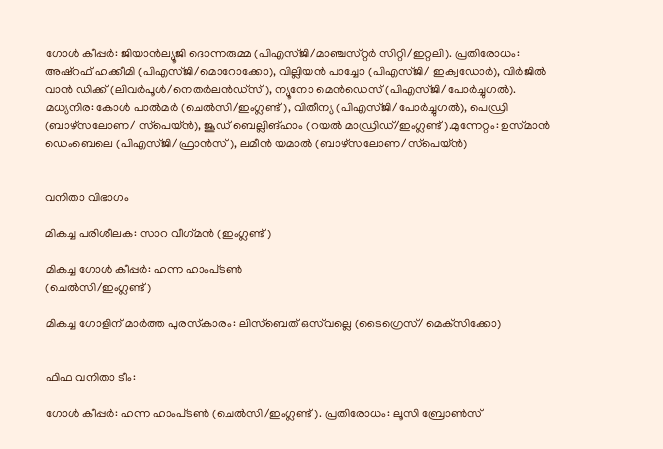ഗോൾ കീപ്പർ: ജിയാൻല്യൂജി ദൊന്നരുമ്മ (പിഎസ്‌ജി/മാഞ്ചസ്‌റ്റർ സിറ്റി/ഇറ്റലി). പ്രതിരോധം: അഷ്‌റഫ്‌ ഹക്കീമി (പിഎസ്‌ജി/മൊറോക്കോ), വില്ലിയൻ പാച്ചോ (പിഎസ്‌ജി/ ഇക്വഡോർ), വിർജിൽ വാൻ ഡിക്ക്‌ (ലിവർപൂൾ/നെതർലൻഡ്‌സ്‌), ന്യൂനോ മെൻഡെസ്‌ (പിഎസ്‌ജി/പോർച്ചുഗൽ). മധ്യനിര: കോൾ പാൽമർ (ചെൽസി/ഇംഗ്ലണ്ട്‌), വിതീന്യ (പിഎസ്‌ജി/പോർച്ചുഗൽ), പെഡ്രി (ബാഴ്‌സലോണ/ സ്‌പെയ്‌ൻ), ജൂഡ്‌ ബെല്ലിങ്‌ഹാം (റയൽ മാഡ്രിഡ്‌/ഇംഗ്ലണ്ട്‌).മുന്നേറ്റം: ഉസ്‌മാൻ ഡെംബെലെ (പിഎസ്‌ജി/ഫ്രാൻസ്‌), ലമീൻ യമാൽ (ബാഴ്‌സലോണ/സ്‌പെയ്‌ൻ)


വനിതാ വിഭാഗം

മികച്ച പരിശീലക: സാറ വീഗ്‌മൻ (ഇംഗ്ലണ്ട്‌)

മികച്ച ഗോൾ കീപ്പർ: ഹന്ന ഹാംപ്‌ടൺ
(ചെൽസി/ഇംഗ്ലണ്ട്‌)

മികച്ച ഗോളിന്‌ മാർത്ത പുരസ്‌കാരം: ലിസ്‌ബെത് ഒസ്‌വല്ലെ (ടൈഗ്രെസ്‌/ മെക്‌സിക്കോ)


ഫിഫ വനിതാ ടീം:

ഗോൾ കീപ്പർ: ഹന്ന ഹാംപ്‌ടൺ (ചെൽസി/ഇംഗ്ലണ്ട്‌). പ്രതിരോധം: ലൂസി ബ്രോൺസ്‌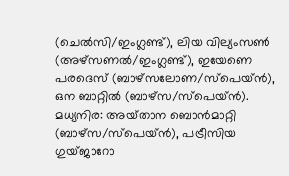(ചെൽസി/ഇംഗ്ലണ്ട്‌), ലിയ വില്യംസൺ (അഴ്‌സണൽ/ഇംഗ്ലണ്ട്‌), ഇയേണെ പരദെസ്‌ (ബാഴ്‌സലോണ/സ്‌പെയ്‌ൻ), ഒന ബാറ്റിൽ (ബാഴ്‌സ/സ്‌പെയ്‌ൻ). മധ്യനിര: അയ്‌താന ബൊൻമാറ്റി (ബാഴ്‌സ/സ്‌പെയ്‌ൻ), പട്രീസിയ ഗുയ്‌ജാറോ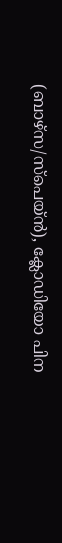(ബാഴ്‌സ/സ്‌പെയ്‌ൻ), ക്ലോഡിയോ പിന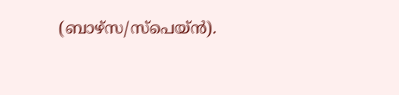(ബാഴ്‌സ/സ്‌പെയ്‌ൻ).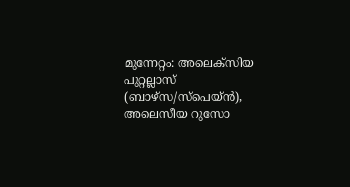മുന്നേറ്റം: അലെക്‌സിയ പുറ്റല്ലാസ്‌ (ബാഴ്‌സ/സ്‌പെയ്‌ൻ), അലെസീയ റുസോ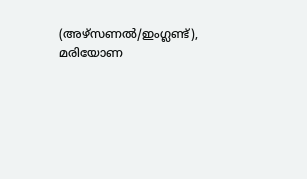(അഴ്‌സണൽ/ഇംഗ്ലണ്ട്‌), മരിയോണ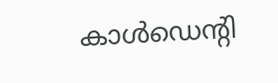കാൾഡെന്റി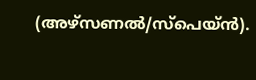(അഴ്‌സണൽ/സ്‌പെയ്‌ൻ).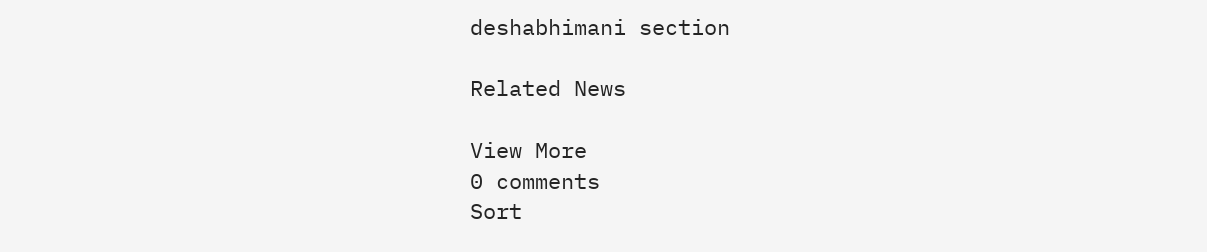deshabhimani section

Related News

View More
0 comments
Sort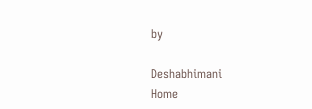by

Deshabhimani
Home